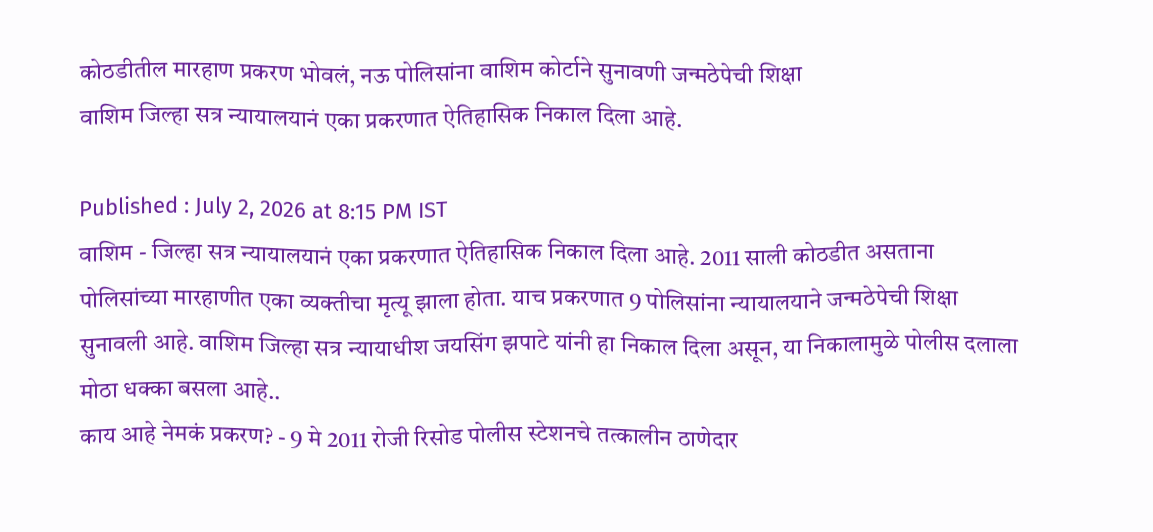कोठडीतील मारहाण प्रकरण भोवलं, नऊ पोलिसांना वाशिम कोर्टाने सुनावणी जन्मठेपेची शिक्षा
वाशिम जिल्हा सत्र न्यायालयानं एका प्रकरणात ऐतिहासिक निकाल दिला आहे.

Published : July 2, 2026 at 8:15 PM IST
वाशिम - जिल्हा सत्र न्यायालयानं एका प्रकरणात ऐतिहासिक निकाल दिला आहे. 2011 साली कोठडीत असताना पोलिसांच्या मारहाणीत एका व्यक्तीचा मृत्यू झाला होता. याच प्रकरणात 9 पोलिसांना न्यायालयाने जन्मठेपेची शिक्षा सुनावली आहे. वाशिम जिल्हा सत्र न्यायाधीश जयसिंग झपाटे यांनी हा निकाल दिला असून, या निकालामुळे पोलीस दलाला मोठा धक्का बसला आहे..
काय आहे नेमकं प्रकरण? - 9 मे 2011 रोजी रिसोड पोलीस स्टेशनचे तत्कालीन ठाणेदार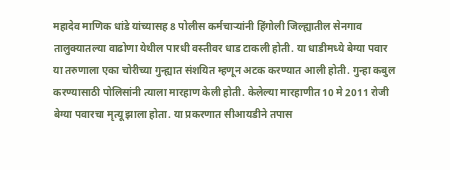महादेव माणिक धांडे यांच्यासह 8 पोलीस कर्मचाऱ्यांनी हिंगोली जिल्ह्यातील सेनगाव तालुक्यातल्या वाढोणा येथील पारधी वस्तीवर धाड टाकली होती. या धाडीमध्ये बेग्या पवार या तरुणाला एका चोरीच्या गुन्ह्यात संशयित म्हणून अटक करण्यात आली होती. गुन्हा कबुल करण्यासाठी पोलिसांनी त्याला मारहाण केली होती. केलेल्या मारहाणीत 10 मे 2011 रोजी बेग्या पवारचा मृत्यू झाला होता. या प्रकरणात सीआयडीने तपास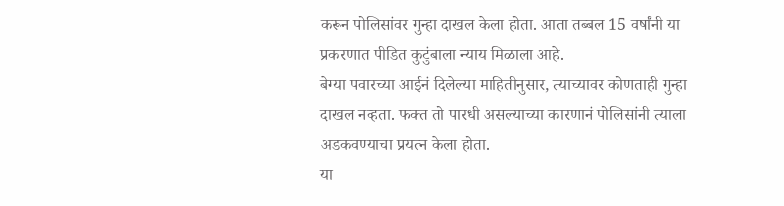करून पोलिसांवर गुन्हा दाखल केला होता. आता तब्बल 15 वर्षांनी या प्रकरणात पीडित कुटुंबाला न्याय मिळाला आहे.
बेग्या पवारच्या आईनं दिलेल्या माहितीनुसार, त्याच्यावर कोणताही गुन्हा दाखल नव्हता. फक्त तो पारधी असल्याच्या कारणानं पोलिसांनी त्याला अडकवण्याचा प्रयत्न केला होता.
या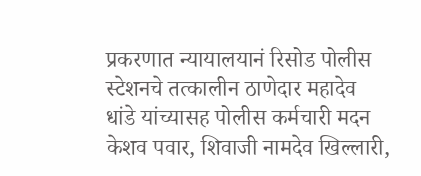प्रकरणात न्यायालयानं रिसोड पोलीस स्टेशनचे तत्कालीन ठाणेदार महादेव धांडे यांच्यासह पोलीस कर्मचारी मदन केशव पवार, शिवाजी नामदेव खिल्लारी,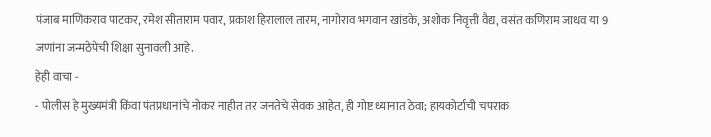पंजाब माणिकराव पाटकर, रमेश सीताराम पवार, प्रकाश हिरालाल तारम, नागोराव भगवान खांडके, अशोक निवृत्ती वैद्य, वसंत कणिराम जाधव या 9 जणांना जन्मठेपेची शिक्षा सुनावली आहे.
हेही वाचा -
- पोलीस हे मुख्यमंत्री किंवा पंतप्रधानांचे नोकर नाहीत तर जनतेचे सेवक आहेत, ही गोष्ट ध्यानात ठेवा; हायकोर्टाची चपराक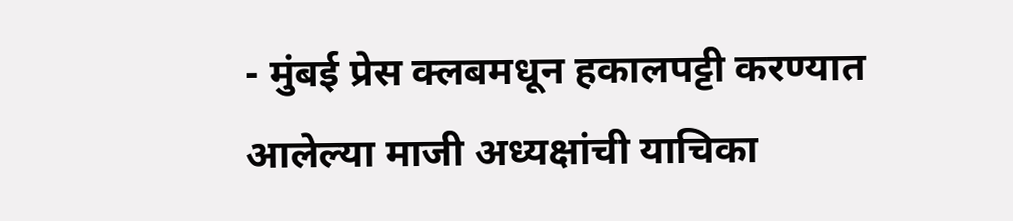- मुंबई प्रेस क्लबमधून हकालपट्टी करण्यात आलेल्या माजी अध्यक्षांची याचिका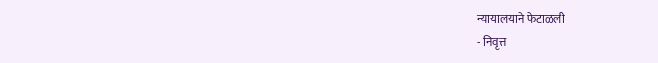न्यायालयाने फेटाळली
- निवृत्त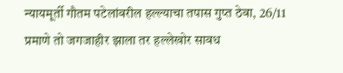न्यायमूर्ती गौतम पटेलांवरील हल्ल्याचा तपास गुप्त ठेवा, 26/11 प्रमाणे तो जगजाहीर झाला तर हल्लेखोर सावध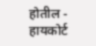होतील - हायकोर्ट